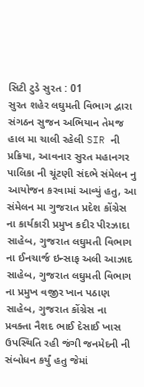સિટી ટુડે સુરત : 01
સુરત શહેર લઘુમતી વિભાગ દ્વારા સંગઠન સુજન અભિયાન તેમજ હાલ મા ચાલી રહેલી SIR ની પ્રક્રિયા, આવનાર સુરત મહાનગર પાલિકા ની ચૂંટણી સંદભે સંમેલન નુ આયોજન કરવામાં આવ્યું હતુ, આ સંમેલન મા ગુજરાત પ્રદેશ કોંગ્રેસ ના કાર્યકારી પ્રમુખ કદીર પીરઝાદા સાહેબ, ગુજરાત લઘુમતી વિભાગ ના ઈનચાર્જ ઇન્સાફ અલી આઝાદ સાહેબ, ગુજરાત લઘુમતી વિભાગ ના પ્રમુખ વજીર ખાન પઠાણ સાહેબ, ગુજરાત કોંગ્રેસ ના પ્રવક્તા નૈશદ ભાઈ દેસાઈ ખાસ ઉપસ્થિતિ રહી જંગી જનમેદની ની સંબોધન કર્યું હતુ જેમાં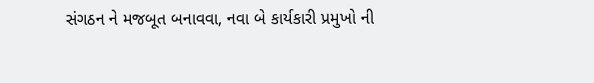સંગઠન ને મજબૂત બનાવવા, નવા બે કાર્યકારી પ્રમુખો ની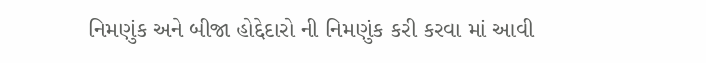નિમણુંક અને બીજા હોદ્દેદારો ની નિમણુંક કરી કરવા માં આવી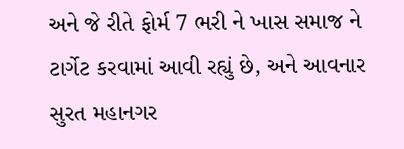અને જે રીતે ફોર્મ 7 ભરી ને ખાસ સમાજ ને ટાર્ગેટ કરવામાં આવી રહ્યું છે, અને આવનાર સુરત મહાનગર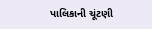પાલિકાની ચૂંટણી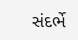સંદર્ભે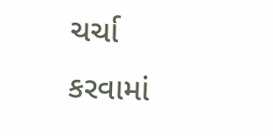ચર્ચા કરવામાં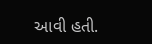આવી હતી.